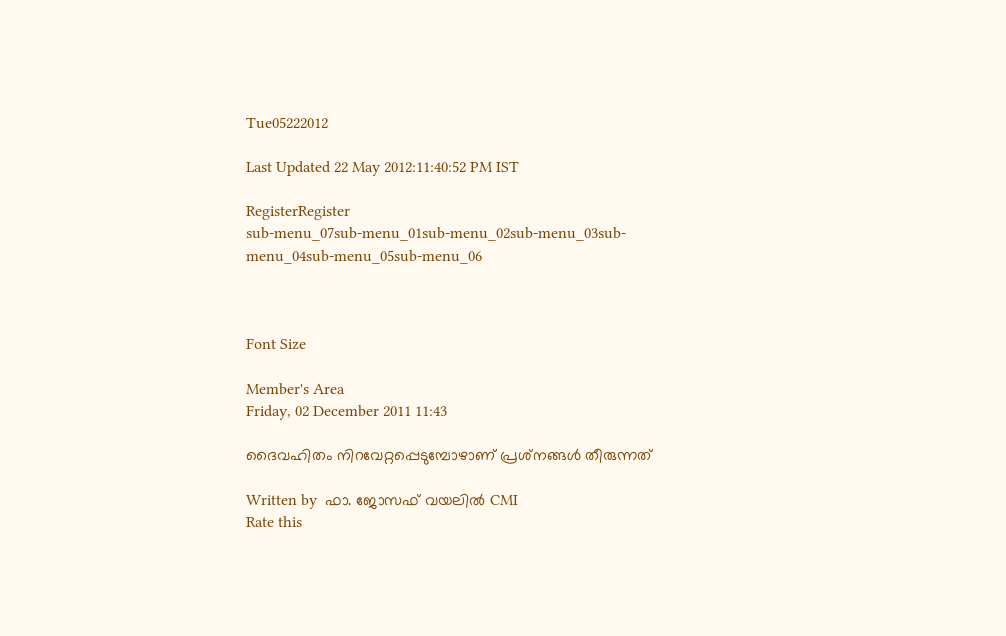Tue05222012

Last Updated 22 May 2012:11:40:52 PM IST

RegisterRegister
sub-menu_07sub-menu_01sub-menu_02sub-menu_03sub-menu_04sub-menu_05sub-menu_06



Font Size

Member's Area
Friday, 02 December 2011 11:43

ദൈവഹിതം നിറവേറ്റപ്പെടുമ്പോഴാണ്‌ പ്രശ്‌നങ്ങള്‍ തീരുന്നത്‌

Written by  ഫാ. ജോസഫ്‌ വയലില്‍ CMI
Rate this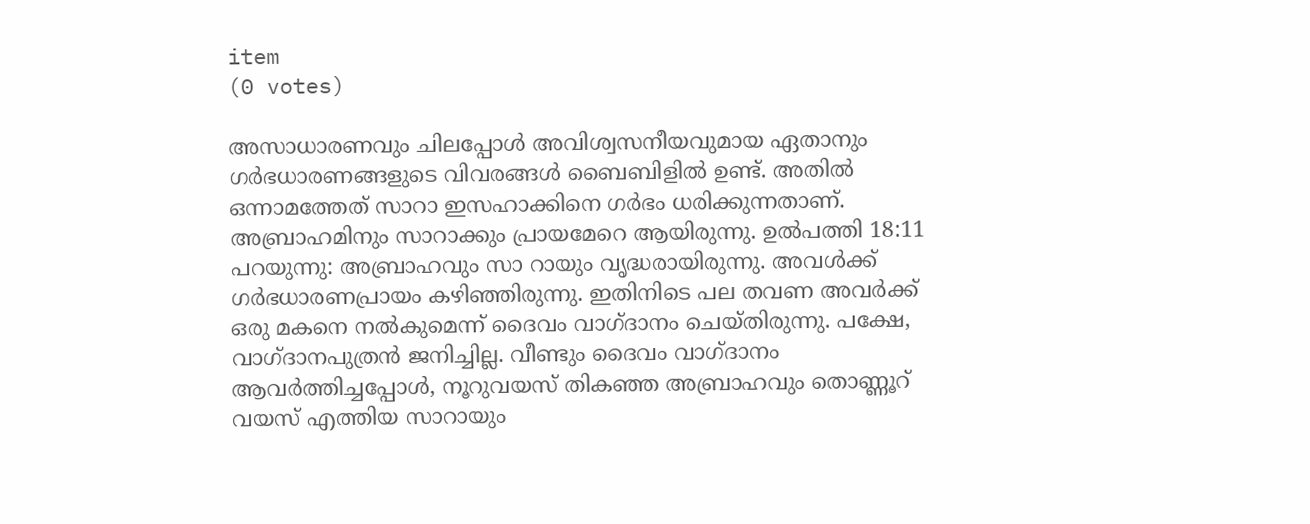item
(0 votes)

അസാധാരണവും ചിലപ്പോള്‍ അവിശ്വസനീയവുമായ ഏതാനും ഗര്‍ഭധാരണങ്ങളുടെ വിവരങ്ങള്‍ ബൈബിളില്‍ ഉണ്ട്‌. അതില്‍ ഒന്നാമത്തേത്‌ സാറാ ഇസഹാക്കിനെ ഗര്‍ഭം ധരിക്കുന്നതാണ്‌. അബ്രാഹമിനും സാറാക്കും പ്രായമേറെ ആയിരുന്നു. ഉല്‍പത്തി 18:11 പറയുന്നു: അബ്രാഹവും സാ റായും വൃദ്ധരായിരുന്നു. അവള്‍ക്ക്‌ ഗര്‍ഭധാരണപ്രായം കഴിഞ്ഞിരുന്നു. ഇതിനിടെ പല തവണ അവര്‍ക്ക്‌ ഒരു മകനെ നല്‍കുമെന്ന്‌ ദൈവം വാഗ്‌ദാനം ചെയ്‌തിരുന്നു. പക്ഷേ, വാഗ്‌ദാനപുത്രന്‍ ജനിച്ചില്ല. വീണ്ടും ദൈവം വാഗ്‌ദാനം ആവര്‍ത്തിച്ചപ്പോള്‍, നൂറുവയസ്‌ തികഞ്ഞ അബ്രാഹവും തൊണ്ണൂറ്‌ വയസ്‌ എത്തിയ സാറായും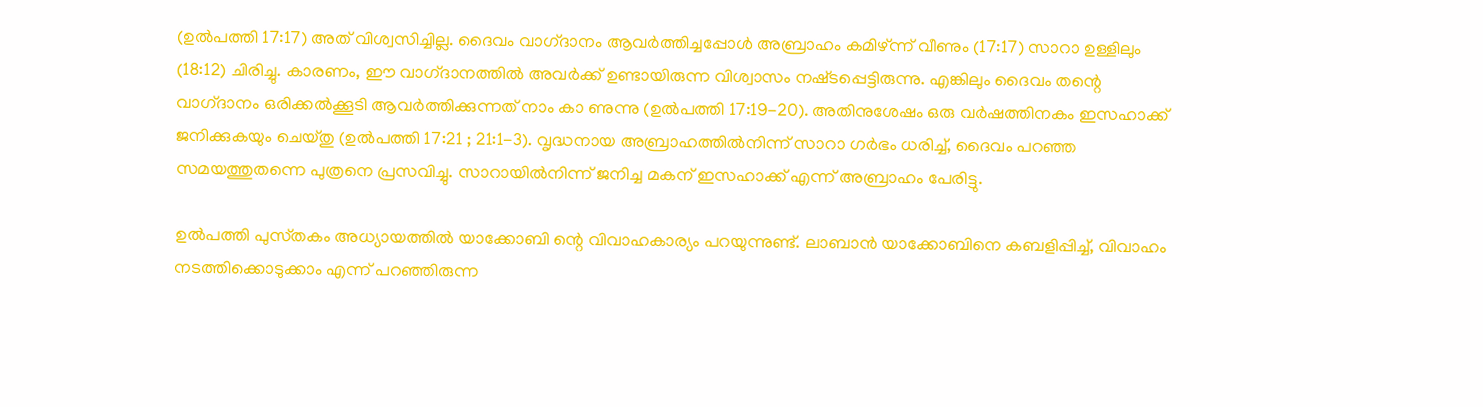(ഉല്‍പത്തി 17:17) അത്‌ വിശ്വസിച്ചില്ല. ദൈവം വാഗ്‌ദാനം ആവര്‍ത്തിച്ചപ്പോള്‍ അബ്രാഹം കമിഴ്‌ന്ന്‌ വീണും (17:17) സാറാ ഉള്ളിലും (18:12) ചിരിച്ചു. കാരണം, ഈ വാഗ്‌ദാനത്തില്‍ അവര്‍ക്ക്‌ ഉണ്ടായിരുന്ന വിശ്വാസം നഷ്‌ടപ്പെട്ടിരുന്നു. എങ്കിലും ദൈവം തന്റെ വാഗ്‌ദാനം ഒരിക്കല്‍ക്കൂടി ആവര്‍ത്തിക്കുന്നത്‌ നാം കാ ണുന്നു (ഉല്‍പത്തി 17:19-20). അതിനുശേഷം ഒരു വര്‍ഷത്തിനകം ഇസഹാക്ക്‌ ജനിക്കുകയും ചെയ്‌തു (ഉല്‍പത്തി 17:21 ; 21:1-3). വൃദ്ധനായ അബ്രാഹത്തില്‍നിന്ന്‌ സാറാ ഗര്‍ഭം ധരിച്ച്‌, ദൈവം പറഞ്ഞ സമയത്തുതന്നെ പുത്രനെ പ്രസവിച്ചു. സാറായില്‍നിന്ന്‌ ജനിച്ച മകന്‌ ഇസഹാക്ക്‌ എന്ന്‌ അബ്രാഹം പേരിട്ടു.

ഉല്‍പത്തി പുസ്‌തകം അധ്യായത്തില്‍ യാക്കോബി ന്റെ വിവാഹകാര്യം പറയുന്നുണ്ട്‌. ലാബാന്‍ യാക്കോബിനെ കബളിപ്പിച്ച്‌, വിവാഹം നടത്തിക്കൊടുക്കാം എന്ന്‌ പറഞ്ഞിരുന്ന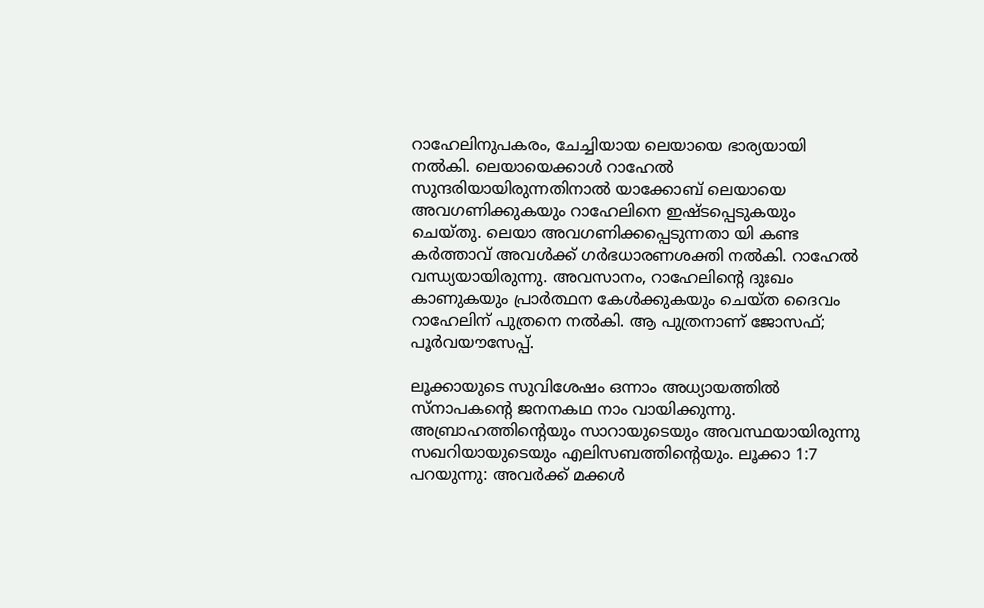റാഹേലിനുപകരം, ചേച്ചിയായ ലെയായെ ഭാര്യയായി നല്‍കി. ലെയായെക്കാള്‍ റാഹേല്‍ സുന്ദരിയായിരുന്നതിനാല്‍ യാക്കോബ്‌ ലെയായെ അവഗണിക്കുകയും റാഹേലിനെ ഇഷ്‌ടപ്പെടുകയും ചെയ്‌തു. ലെയാ അവഗണിക്കപ്പെടുന്നതാ യി കണ്ട കര്‍ത്താവ്‌ അവള്‍ക്ക്‌ ഗര്‍ഭധാരണശക്തി നല്‍കി. റാഹേല്‍ വന്ധ്യയായിരുന്നു. അവസാനം, റാഹേലിന്റെ ദുഃഖം കാണുകയും പ്രാര്‍ത്ഥന കേള്‍ക്കുകയും ചെയ്‌ത ദൈവം റാഹേലിന്‌ പുത്രനെ നല്‍കി. ആ പുത്രനാണ്‌ ജോസഫ്‌; പൂര്‍വയൗസേപ്പ്‌.

ലൂക്കായുടെ സുവിശേഷം ഒന്നാം അധ്യായത്തില്‍ സ്‌നാപകന്റെ ജനനകഥ നാം വായിക്കുന്നു. അബ്രാഹത്തിന്റെയും സാറായുടെയും അവസ്ഥയായിരുന്നു സഖറിയായുടെയും എലിസബത്തിന്റെയും. ലൂക്കാ 1:7 പറയുന്നു: അവര്‍ക്ക്‌ മക്കള്‍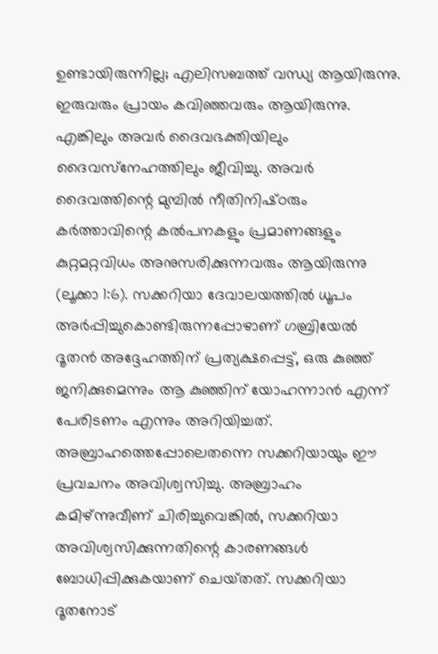ഉണ്ടായിരുന്നില്ല; എലിസബത്ത്‌ വന്ധ്യ ആയിരുന്നു. ഇരുവരും പ്രായം കവിഞ്ഞവരും ആയിരുന്നു. എങ്കിലും അവര്‍ ദൈവഭക്തിയിലും ദൈവസ്‌നേഹത്തിലും ജീവിച്ചു. അവര്‍ ദൈവത്തിന്റെ മുമ്പില്‍ നീതിനിഷ്‌ഠരും കര്‍ത്താവിന്റെ കല്‍പനകളും പ്രമാണങ്ങളും കുറ്റമറ്റവിധം അനുസരിക്കുന്നവരും ആയിരുന്നു (ലൂക്കാ 1:6). സക്കറിയാ ദേവാലയത്തില്‍ ധൂപം അര്‍പ്പിച്ചുകൊണ്ടിരുന്നപ്പോഴാണ്‌ ഗബ്രിയേല്‍ ദൂതന്‍ അദ്ദേഹത്തിന്‌ പ്രത്യക്ഷപ്പെട്ട്‌, ഒരു കുഞ്ഞ്‌ ജനിക്കുമെന്നും ആ കുഞ്ഞിന്‌ യോഹന്നാന്‍ എന്ന്‌ പേരിടണം എന്നും അറിയിച്ചത്‌. അബ്രാഹത്തെപ്പോലെതന്നെ സക്കറിയായും ഈ പ്രവചനം അവിശ്വസിച്ചു. അബ്രാഹം കമിഴ്‌ന്നുവീണ്‌ ചിരിച്ചുവെങ്കില്‍, സക്കറിയാ അവിശ്വസിക്കുന്നതിന്റെ കാരണങ്ങള്‍ ബോധിപ്പിക്കുകയാണ്‌ ചെയ്‌തത്‌. സക്കറിയാ ദൂതനോട്‌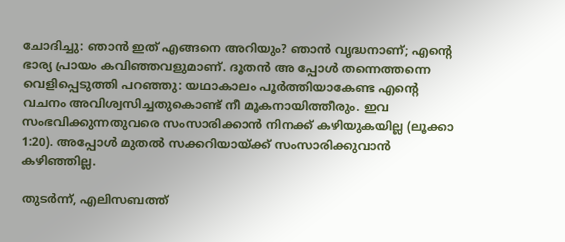ചോദിച്ചു: ഞാന്‍ ഇത്‌ എങ്ങനെ അറിയും? ഞാന്‍ വൃദ്ധനാണ്‌; എന്റെ ഭാര്യ പ്രായം കവിഞ്ഞവളുമാണ്‌. ദൂതന്‍ അ പ്പോള്‍ തന്നെത്തന്നെ വെളിപ്പെടുത്തി പറഞ്ഞു: യഥാകാലം പൂര്‍ത്തിയാകേണ്ട എന്റെ വചനം അവിശ്വസിച്ചതുകൊണ്ട്‌ നീ മൂകനായിത്തീരും. ഇവ സംഭവിക്കുന്നതുവരെ സംസാരിക്കാന്‍ നിനക്ക്‌ കഴിയുകയില്ല (ലൂക്കാ 1:20). അപ്പോള്‍ മുതല്‍ സക്കറിയായ്‌ക്ക്‌ സംസാരിക്കുവാന്‍ കഴിഞ്ഞില്ല.

തുടര്‍ന്ന്‌, എലിസബത്ത്‌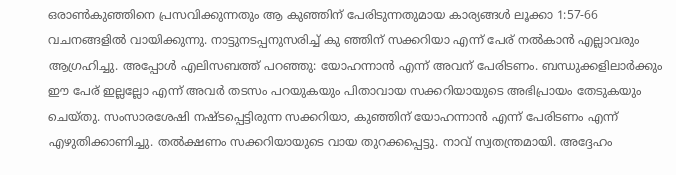ഒരാണ്‍കുഞ്ഞിനെ പ്രസവിക്കുന്നതും ആ കുഞ്ഞിന്‌ പേരിടുന്നതുമായ കാര്യങ്ങള്‍ ലൂക്കാ 1:57-66 വചനങ്ങളില്‍ വായിക്കുന്നു. നാട്ടുനടപ്പനുസരിച്ച്‌ കു ഞ്ഞിന്‌ സക്കറിയാ എന്ന്‌ പേര്‌ നല്‍കാന്‍ എല്ലാവരും ആഗ്രഹിച്ചു. അപ്പോള്‍ എലിസബത്ത്‌ പറഞ്ഞു: യോഹന്നാന്‍ എന്ന്‌ അവന്‌ പേരിടണം. ബന്ധുക്കളിലാര്‍ക്കും ഈ പേര്‌ ഇല്ലല്ലോ എന്ന്‌ അവര്‍ തടസം പറയുകയും പിതാവായ സക്കറിയായുടെ അഭിപ്രായം തേടുകയും ചെയ്‌തു. സംസാരശേഷി നഷ്‌ടപ്പെട്ടിരുന്ന സക്കറിയാ, കുഞ്ഞിന്‌ യോഹന്നാന്‍ എന്ന്‌ പേരിടണം എന്ന്‌ എഴുതിക്കാണിച്ചു. തല്‍ക്ഷണം സക്കറിയായുടെ വായ തുറക്കപ്പെട്ടു. നാവ്‌ സ്വതന്ത്രമായി. അദ്ദേഹം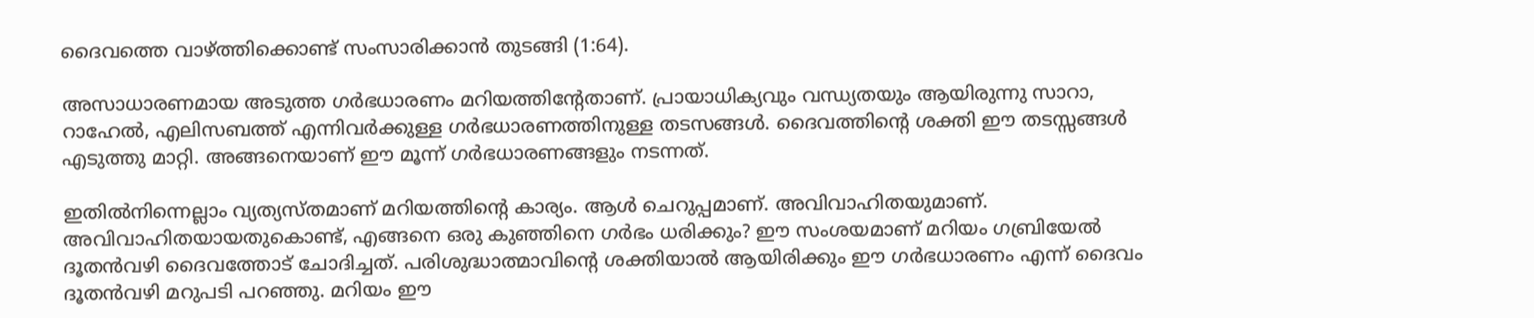ദൈവത്തെ വാഴ്‌ത്തിക്കൊണ്ട്‌ സംസാരിക്കാന്‍ തുടങ്ങി (1:64).

അസാധാരണമായ അടുത്ത ഗര്‍ഭധാരണം മറിയത്തിന്റേതാണ്‌. പ്രായാധിക്യവും വന്ധ്യതയും ആയിരുന്നു സാറാ, റാഹേല്‍, എലിസബത്ത്‌ എന്നിവര്‍ക്കുള്ള ഗര്‍ഭധാരണത്തിനുള്ള തടസങ്ങള്‍. ദൈവത്തിന്റെ ശക്തി ഈ തടസ്സങ്ങള്‍ എടുത്തു മാറ്റി. അങ്ങനെയാണ്‌ ഈ മൂന്ന്‌ ഗര്‍ഭധാരണങ്ങളും നടന്നത്‌.

ഇതില്‍നിന്നെല്ലാം വ്യത്യസ്‌തമാണ്‌ മറിയത്തിന്റെ കാര്യം. ആള്‍ ചെറുപ്പമാണ്‌. അവിവാഹിതയുമാണ്‌. അവിവാഹിതയായതുകൊണ്ട്‌, എങ്ങനെ ഒരു കുഞ്ഞിനെ ഗര്‍ഭം ധരിക്കും? ഈ സംശയമാണ്‌ മറിയം ഗബ്രിയേല്‍ ദൂതന്‍വഴി ദൈവത്തോട്‌ ചോദിച്ചത്‌. പരിശുദ്ധാത്മാവിന്റെ ശക്തിയാല്‍ ആയിരിക്കും ഈ ഗര്‍ഭധാരണം എന്ന്‌ ദൈവം ദൂതന്‍വഴി മറുപടി പറഞ്ഞു. മറിയം ഈ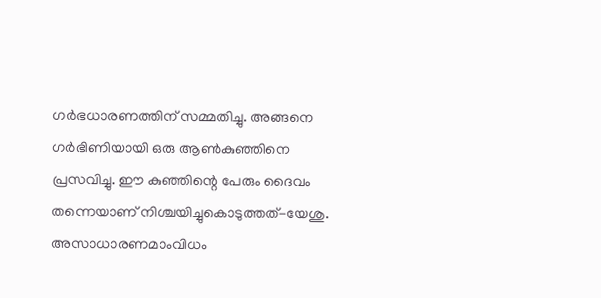ഗര്‍ഭധാരണത്തിന്‌ സമ്മതിച്ചു. അങ്ങനെ ഗര്‍ഭിണിയായി ഒരു ആണ്‍കുഞ്ഞിനെ പ്രസവിച്ചു. ഈ കുഞ്ഞിന്റെ പേരും ദൈവം തന്നെയാണ്‌ നിശ്ചയിച്ചുകൊടുത്തത്‌-യേശു. അസാധാരണമാംവിധം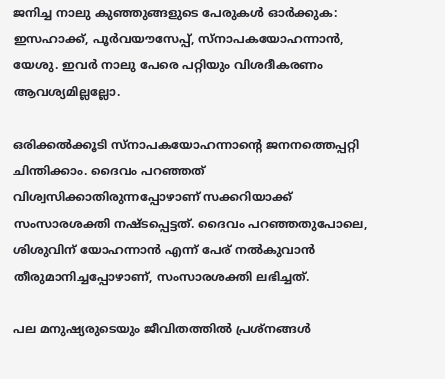ജനിച്ച നാലു കുഞ്ഞുങ്ങളുടെ പേരുകള്‍ ഓര്‍ക്കുക: ഇസഹാക്ക്‌, പൂര്‍വയൗസേപ്പ്‌, സ്‌നാപകയോഹന്നാന്‍, യേശു. ഇവര്‍ നാലു പേരെ പറ്റിയും വിശദീകരണം ആവശ്യമില്ലല്ലോ.

ഒരിക്കല്‍ക്കൂടി സ്‌നാപകയോഹന്നാന്റെ ജനനത്തെപ്പറ്റി ചിന്തിക്കാം. ദൈവം പറഞ്ഞത്‌ വിശ്വസിക്കാതിരുന്നപ്പോഴാണ്‌ സക്കറിയാക്ക്‌ സംസാരശക്തി നഷ്‌ടപ്പെട്ടത്‌. ദൈവം പറഞ്ഞതുപോലെ, ശിശുവിന്‌ യോഹന്നാന്‍ എന്ന്‌ പേര്‌ നല്‍കുവാന്‍ തീരുമാനിച്ചപ്പോഴാണ്‌, സംസാരശക്തി ലഭിച്ചത്‌.

പല മനുഷ്യരുടെയും ജീവിതത്തില്‍ പ്രശ്‌നങ്ങള്‍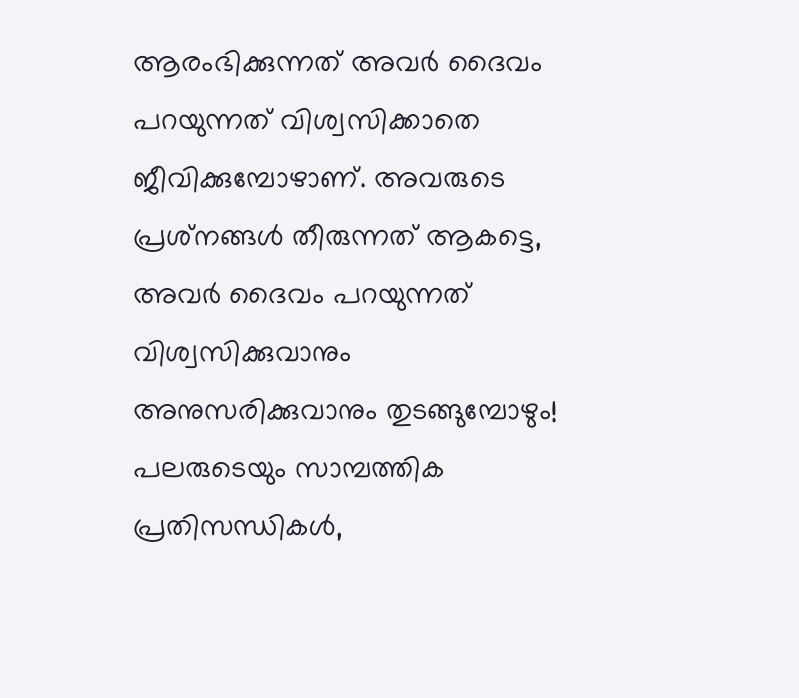ആരംഭിക്കുന്നത്‌ അവര്‍ ദൈവം പറയുന്നത്‌ വിശ്വസിക്കാതെ ജീവിക്കുമ്പോഴാണ്‌. അവരുടെ പ്രശ്‌നങ്ങള്‍ തീരുന്നത്‌ ആകട്ടെ, അവര്‍ ദൈവം പറയുന്നത്‌ വിശ്വസിക്കുവാനും അനുസരിക്കുവാനും തുടങ്ങുമ്പോഴും! പലരുടെയും സാമ്പത്തിക പ്രതിസന്ധികള്‍,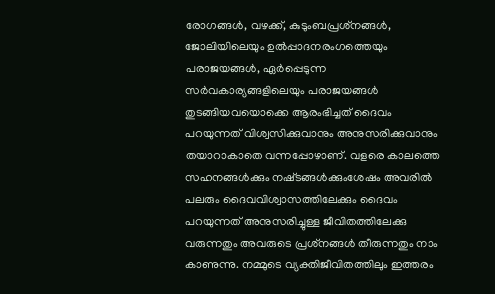രോഗങ്ങള്‍, വഴക്ക്‌, കുടുംബപ്രശ്‌നങ്ങള്‍, ജോലിയിലെയും ഉല്‍പ്പാദനരംഗത്തെയും പരാജയങ്ങള്‍, ഏര്‍പ്പെടുന്ന സര്‍വകാര്യങ്ങളിലെയും പരാജയങ്ങള്‍ തുടങ്ങിയവയൊക്കെ ആരംഭിച്ചത്‌ ദൈവം പറയുന്നത്‌ വിശ്വസിക്കുവാനും അനുസരിക്കുവാനും തയാറാകാതെ വന്നപ്പോഴാണ്‌. വളരെ കാലത്തെ സഹനങ്ങള്‍ക്കും നഷ്‌ടങ്ങള്‍ക്കുംശേഷം അവരില്‍ പലരും ദൈവവിശ്വാസത്തിലേക്കും ദൈവം പറയുന്നത്‌ അനുസരിച്ചുള്ള ജീവിതത്തിലേക്കു വരുന്നതും അവരുടെ പ്രശ്‌നങ്ങള്‍ തീരുന്നതും നാം കാണുന്നു. നമ്മുടെ വ്യക്തിജീവിതത്തിലും ഇത്തരം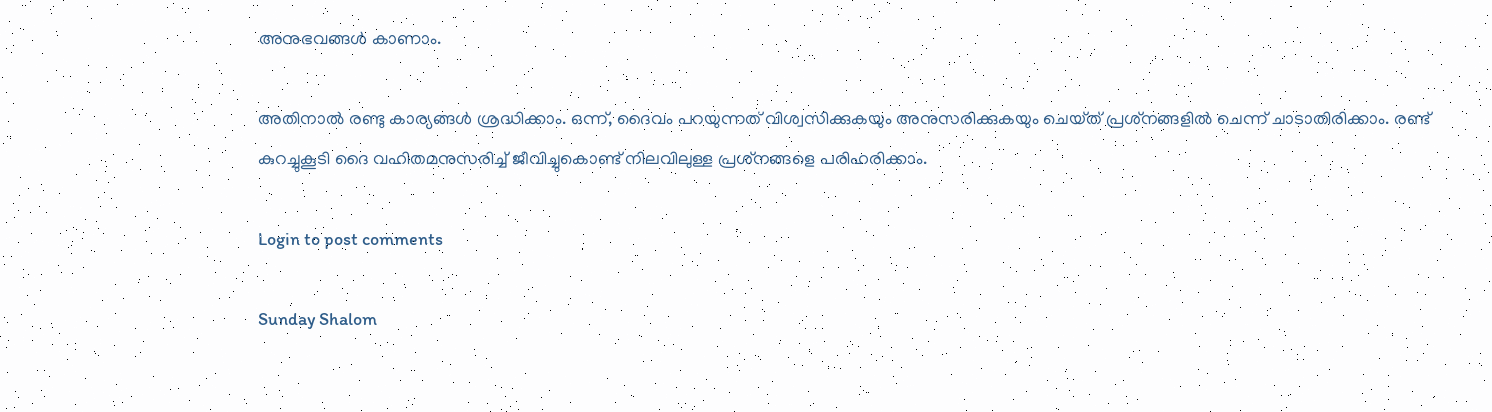അനുഭവങ്ങള്‍ കാണാം.

അതിനാല്‍ രണ്ടു കാര്യങ്ങള്‍ ശ്രദ്ധിക്കാം. ഒന്ന്‌, ദൈവം പറയുന്നത്‌ വിശ്വസിക്കുകയും അനുസരിക്കുകയും ചെയ്‌ത്‌ പ്രശ്‌നങ്ങളില്‍ ചെന്ന്‌ ചാടാതിരിക്കാം. രണ്ട്‌ കുറച്ചുകൂടി ദൈ വഹിതമനുസരിച്ച്‌ ജീവിച്ചുകൊണ്ട്‌ നിലവിലുള്ള പ്രശ്‌നങ്ങളെ പരിഹരിക്കാം.

Login to post comments

Sunday Shalom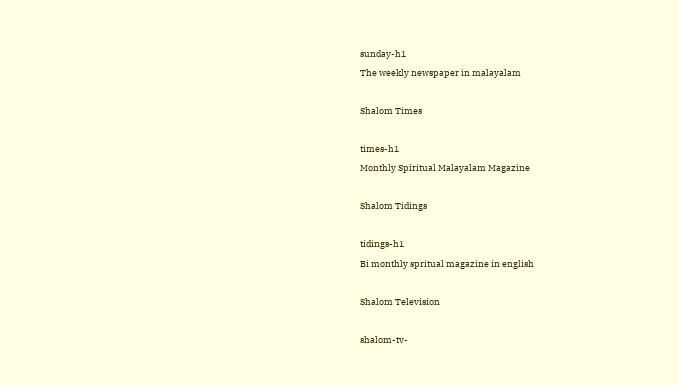sunday-h1
The weekly newspaper in malayalam

Shalom Times

times-h1
Monthly Spiritual Malayalam Magazine

Shalom Tidings

tidings-h1
Bi monthly spritual magazine in english

Shalom Television

shalom-tv-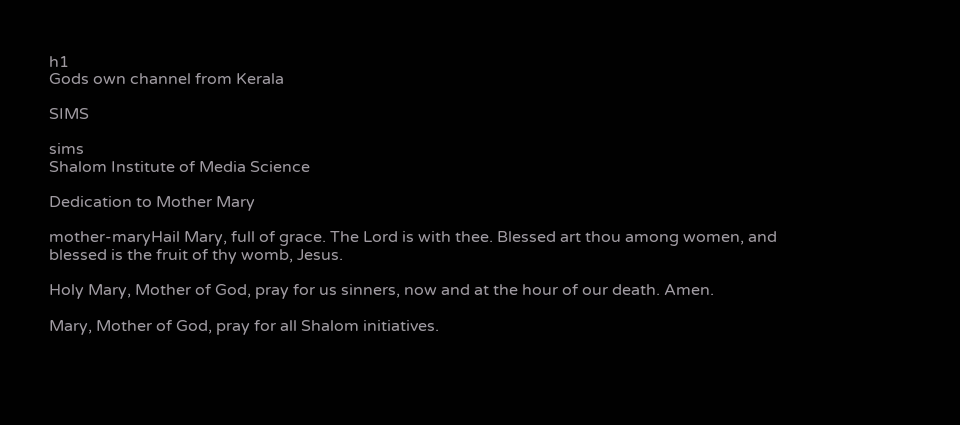h1
Gods own channel from Kerala

SIMS

sims
Shalom Institute of Media Science

Dedication to Mother Mary

mother-maryHail Mary, full of grace. The Lord is with thee. Blessed art thou among women, and blessed is the fruit of thy womb, Jesus.

Holy Mary, Mother of God, pray for us sinners, now and at the hour of our death. Amen.

Mary, Mother of God, pray for all Shalom initiatives.